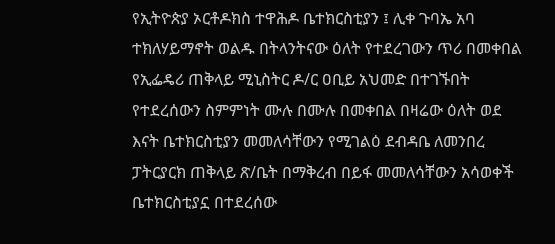የኢትዮጵያ ኦርቶዶክስ ተዋሕዶ ቤተክርስቲያን ፤ ሊቀ ጉባኤ አባ ተክለሃይማኖት ወልዱ በትላንትናው ዕለት የተደረገውን ጥሪ በመቀበል የኢፌዴሪ ጠቅላይ ሚኒስትር ዶ/ር ዐቢይ አህመድ በተገኙበት የተደረሰውን ስምምነት ሙሉ በሙሉ በመቀበል በዛሬው ዕለት ወደ እናት ቤተክርስቲያን መመለሳቸውን የሚገልዕ ደብዳቤ ለመንበረ ፓትርያርክ ጠቅላይ ጽ/ቤት በማቅረብ በይፋ መመለሳቸውን አሳወቀች ቤተክርስቲያኗ በተደረሰው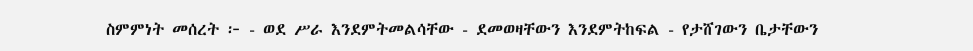ስምምነት መሰረት ፦ - ወደ ሥራ እንደምትመልሳቸው - ደመወዛቸውን እንደምትከፍል - የታሸገውን ቤታቸውን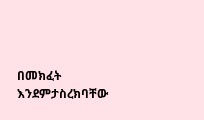በመክፈት እንደምታስረክባቸው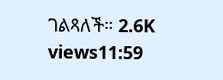ገልጻለች። 2.6K views11:59